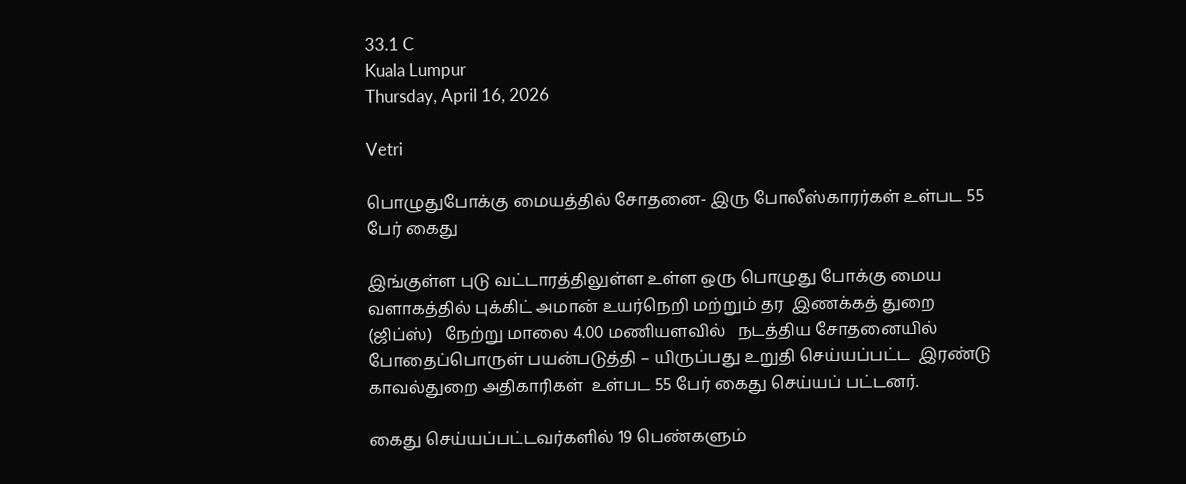33.1 C
Kuala Lumpur
Thursday, April 16, 2026

Vetri

பொழுதுபோக்கு மையத்தில் சோதனை- இரு போலீஸ்காரர்கள் உள்பட 55 பேர் கைது

இங்குள்ள புடு வட்டாரத்திலுள்ள உள்ள ஒரு பொழுது போக்கு மைய வளாகத்தில் புக்கிட் அமான் உயர்நெறி மற்றும் தர  இணக்கத் துறை (ஜிப்ஸ்)   நேற்று மாலை 4.00 மணியளவில்   நடத்திய சோதனையில்  போதைப்பொருள் பயன்படுத்தி – யிருப்பது உறுதி செய்யப்பட்ட  இரண்டு காவல்துறை அதிகாரிகள்  உள்பட 55 பேர் கைது செய்யப் பட்டனர்.

கைது செய்யப்பட்டவர்களில் 19 பெண்களும்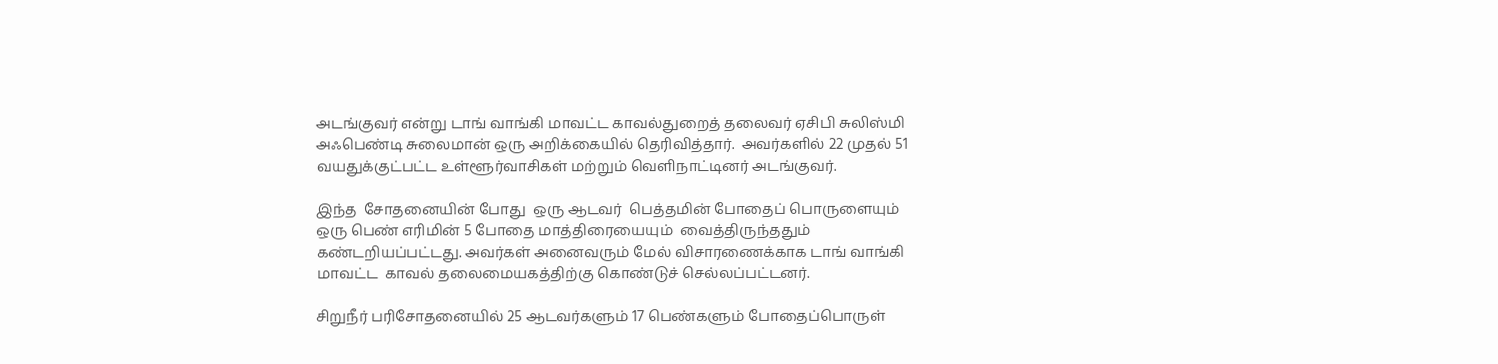அடங்குவர் என்று டாங் வாங்கி மாவட்ட காவல்துறைத் தலைவர் ஏசிபி சுலிஸ்மி அஃபெண்டி சுலைமான் ஒரு அறிக்கையில் தெரிவித்தார்.  அவர்களில் 22 முதல் 51 வயதுக்குட்பட்ட உள்ளூர்வாசிகள் மற்றும் வெளிநாட்டினர் அடங்குவர்.

இந்த  சோதனையின் போது  ஒரு ஆடவர்  பெத்தமின் போதைப் பொருளையும்  ஒரு பெண் எரிமின் 5 போதை மாத்திரையையும்  வைத்திருந்ததும் கண்டறியப்பட்டது. அவர்கள் அனைவரும் மேல் விசாரணைக்காக டாங் வாங்கி மாவட்ட  காவல் தலைமையகத்திற்கு கொண்டுச் செல்லப்பட்டனர்.

சிறுநீர் பரிசோதனையில் 25 ஆடவர்களும் 17 பெண்களும் போதைப்பொருள்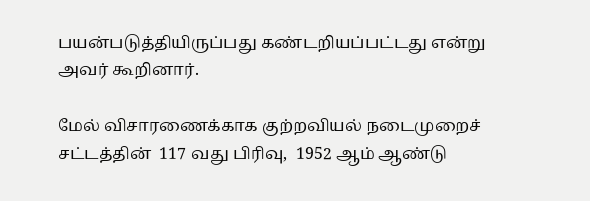பயன்படுத்தியிருப்பது கண்டறியப்பட்டது என்று அவர் கூறினார்.

மேல் விசாரணைக்காக குற்றவியல் நடைமுறைச் சட்டத்தின்  117 வது பிரிவு,  1952 ஆம் ஆண்டு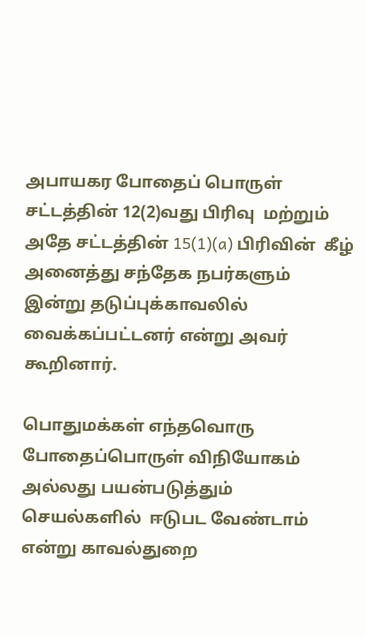அபாயகர போதைப் பொருள் சட்டத்தின் 12(2)வது பிரிவு  மற்றும் அதே சட்டத்தின் 15(1)(a) பிரிவின்  கீழ் அனைத்து சந்தேக நபர்களும் இன்று தடுப்புக்காவலில் வைக்கப்பட்டனர் என்று அவர் கூறினார்.

பொதுமக்கள் எந்தவொரு போதைப்பொருள் விநியோகம்  அல்லது பயன்படுத்தும்  செயல்களில்  ஈடுபட வேண்டாம் என்று காவல்துறை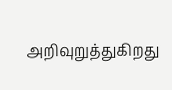அறிவுறுத்துகிறது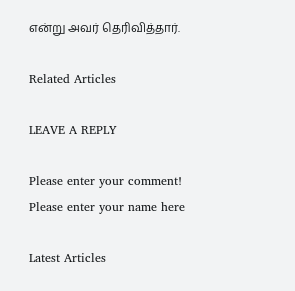என்று அவர் தெரிவித்தார்.

Related Articles

LEAVE A REPLY

Please enter your comment!
Please enter your name here

Latest Articles